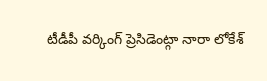టీడీపీ వర్కింగ్ ప్రెసిడెంట్గా నారా లోకేశ్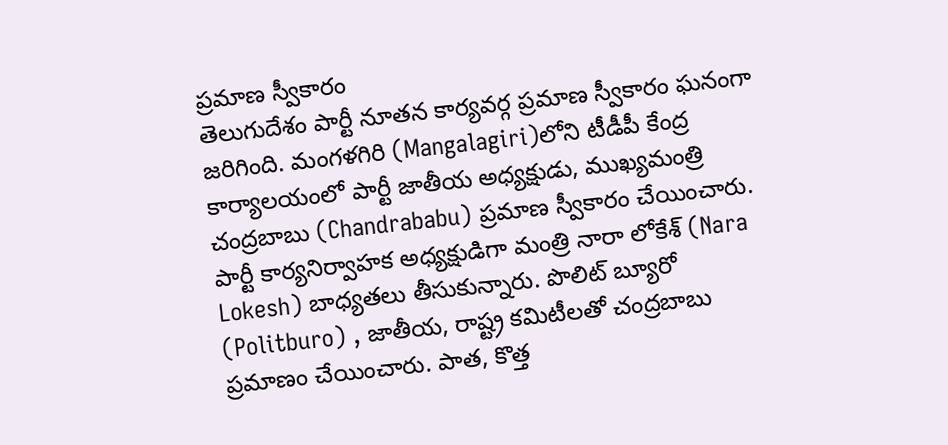ప్రమాణ స్వీకారం
తెలుగుదేశం పార్టీ నూతన కార్యవర్గ ప్రమాణ స్వీకారం ఘనంగా జరిగింది. మంగళగిరి (Mangalagiri)లోని టీడీపీ కేంద్ర కార్యాలయంలో పార్టీ జాతీయ అధ్యక్షుడు, ముఖ్యమంత్రి చంద్రబాబు (Chandrababu) ప్రమాణ స్వీకారం చేయించారు. పార్టీ కార్యనిర్వాహక అధ్యక్షుడిగా మంత్రి నారా లోకేశ్ (Nara Lokesh) బాధ్యతలు తీసుకున్నారు. పొలిట్ బ్యూరో (Politburo) , జాతీయ, రాష్ట్ర కమిటీలతో చంద్రబాబు ప్రమాణం చేయించారు. పాత, కొత్త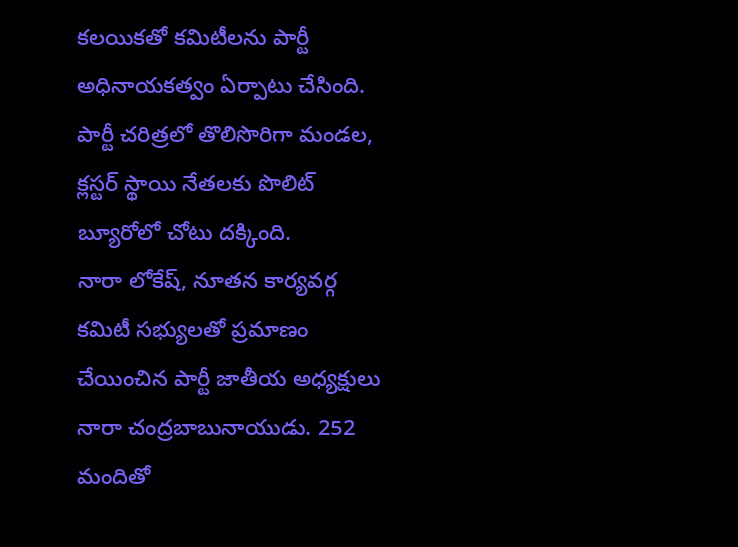కలయికతో కమిటీలను పార్టీ అధినాయకత్వం ఏర్పాటు చేసింది. పార్టీ చరిత్రలో తొలిసొరిగా మండల, క్లస్టర్ స్థాయి నేతలకు పొలిట్ బ్యూరోలో చోటు దక్కింది.
నారా లోకేష్, నూతన కార్యవర్గ కమిటీ సభ్యులతో ప్రమాణం చేయించిన పార్టీ జాతీయ అధ్యక్షులు నారా చంద్రబాబునాయుడు. 252 మందితో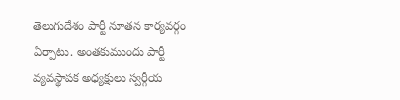తెలుగుదేశం పార్టీ నూతన కార్యవర్గం ఏర్పాటు. అంతకుముందు పార్టీ వ్యవస్థాపక అధ్యక్షులు స్వర్గీయ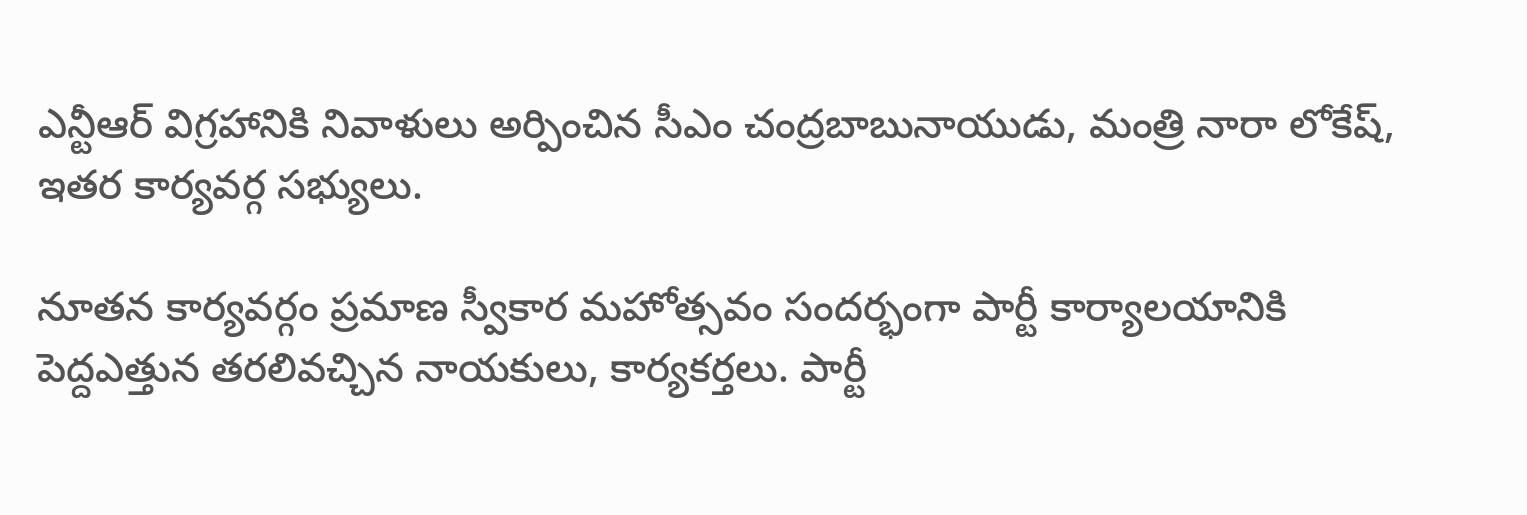ఎన్టీఆర్ విగ్రహానికి నివాళులు అర్పించిన సీఎం చంద్రబాబునాయుడు, మంత్రి నారా లోకేష్, ఇతర కార్యవర్గ సభ్యులు.

నూతన కార్యవర్గం ప్రమాణ స్వీకార మహోత్సవం సందర్భంగా పార్టీ కార్యాలయానికి పెద్దఎత్తున తరలివచ్చిన నాయకులు, కార్యకర్తలు. పార్టీ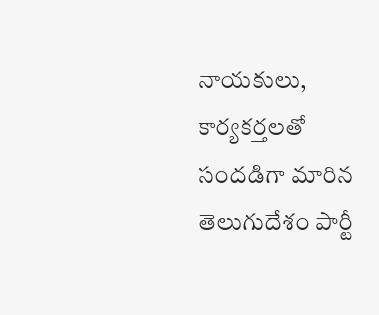నాయకులు, కార్యకర్తలతో సందడిగా మారిన తెలుగుదేశం పార్టీ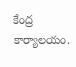కేంద్ర కార్యాలయం.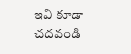ఇవి కూడా చదవండి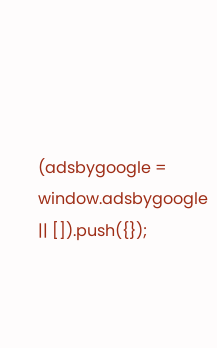(adsbygoogle = window.adsbygoogle || []).push({});